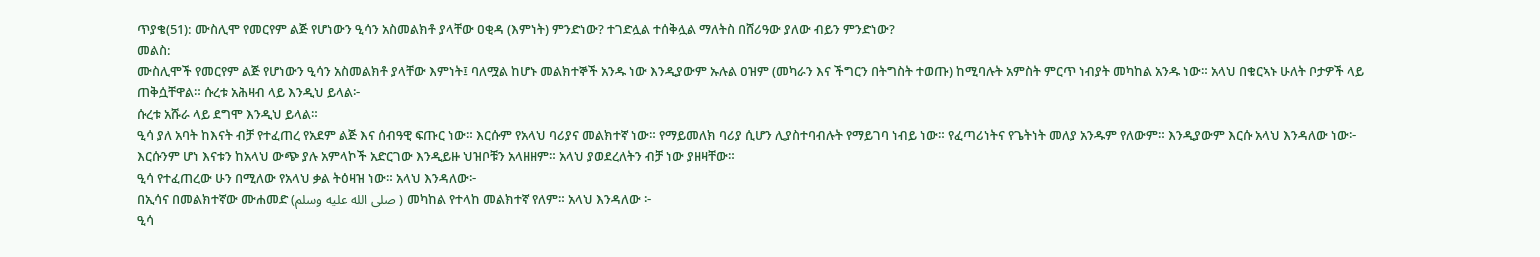ጥያቄ(51): ሙስሊሞ የመርየም ልጅ የሆነውን ዒሳን አስመልክቶ ያላቸው ዐቂዳ (እምነት) ምንድነው? ተገድሏል ተሰቅሏል ማለትስ በሸሪዓው ያለው ብይን ምንድነው?
መልስ:
ሙስሊሞች የመርየም ልጅ የሆነውን ዒሳን አስመልክቶ ያላቸው እምነት፤ ባለሟል ከሆኑ መልክተኞች አንዱ ነው እንዲያውም ኡሉል ዐዝም (መካራን እና ችግርን በትግስት ተወጡ) ከሚባሉት አምስት ምርጥ ነብያት መካከል አንዱ ነው። አላህ በቁርኣኑ ሁለት ቦታዎች ላይ ጠቅሷቸዋል። ሱረቱ አሕዛብ ላይ እንዲህ ይላል፦
ሱረቱ አሹራ ላይ ደግሞ እንዲህ ይላል።
ዒሳ ያለ አባት ከእናት ብቻ የተፈጠረ የአደም ልጅ እና ሰብዓዊ ፍጡር ነው። እርሱም የአላህ ባሪያና መልክተኛ ነው። የማይመለክ ባሪያ ሲሆን ሊያስተባብሉት የማይገባ ነብይ ነው። የፈጣሪነትና የጌትነት መለያ አንዱም የለውም። እንዲያውም እርሱ አላህ እንዳለው ነው፦
እርሱንም ሆነ እናቱን ከአላህ ውጭ ያሉ አምላኮች አድርገው እንዲይዙ ህዝቦቹን አላዘዘም። አላህ ያወደረለትን ብቻ ነው ያዘዛቸው።
ዒሳ የተፈጠረው ሁን በሚለው የአላህ ቃል ትዕዛዝ ነው። አላህ እንዳለው፦
በኢሳና በመልክተኛው ሙሐመድ (صلى الله عليه وسلم ) መካከል የተላከ መልክተኛ የለም። አላህ እንዳለው ፦
ዒሳ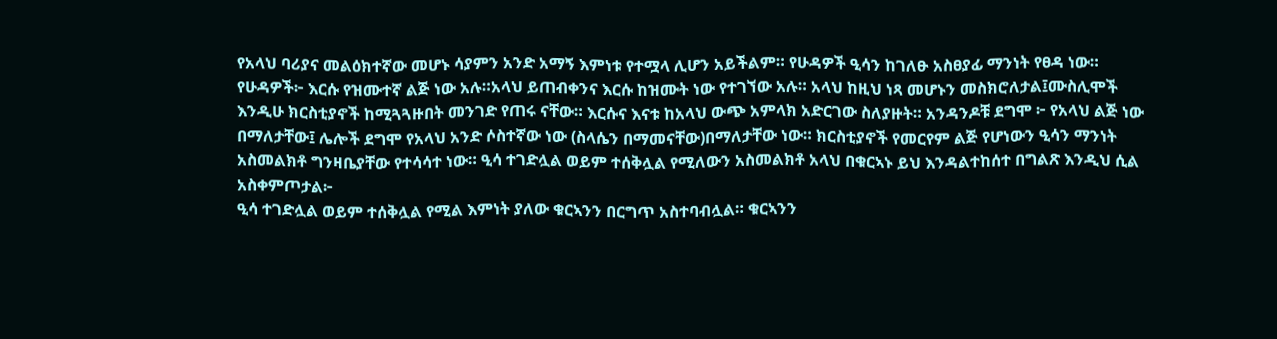የአላህ ባሪያና መልዕክተኛው መሆኑ ሳያምን አንድ አማኝ እምነቱ የተሟላ ሊሆን አይችልም። የሁዳዎች ዒሳን ከገለፁ አስፀያፊ ማንነት የፀዳ ነው። የሁዳዎች፦ እርሱ የዝሙተኛ ልጅ ነው አሉ።አላህ ይጠብቀንና እርሱ ከዝሙት ነው የተገኘው አሉ። አላህ ከዚህ ነጻ መሆኑን መስክሮለታል፤ሙስሊሞች እንዲሁ ክርስቲያኖች ከሚጓጓዙበት መንገድ የጠሩ ናቸው። እርሱና እናቱ ከአላህ ውጭ አምላክ አድርገው ስለያዙት። አንዳንዶቹ ደግሞ ፦ የአላህ ልጅ ነው በማለታቸው፤ ሌሎች ደግሞ የአላህ አንድ ሶስተኛው ነው (ስላሴን በማመናቸው)በማለታቸው ነው። ክርስቲያኖች የመርየም ልጅ የሆነውን ዒሳን ማንነት አስመልክቶ ግንዛቤያቸው የተሳሳተ ነው። ዒሳ ተገድሏል ወይም ተሰቅሏል የሚለውን አስመልክቶ አላህ በቁርኣኑ ይህ እንዳልተከሰተ በግልጽ እንዲህ ሲል አስቀምጦታል፦
ዒሳ ተገድሏል ወይም ተሰቅሏል የሚል እምነት ያለው ቁርኣንን በርግጥ አስተባብሏል። ቁርኣንን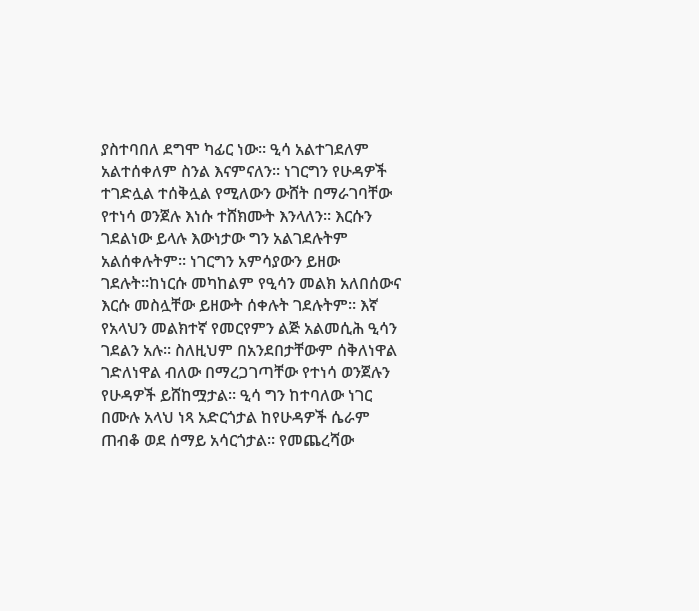ያስተባበለ ደግሞ ካፊር ነው። ዒሳ አልተገደለም አልተሰቀለም ስንል እናምናለን። ነገርግን የሁዳዎች ተገድሏል ተሰቅሏል የሚለውን ውሸት በማራገባቸው የተነሳ ወንጀሉ እነሱ ተሸክሙት እንላለን። እርሱን ገደልነው ይላሉ እውነታው ግን አልገደሉትም አልሰቀሉትም። ነገርግን አምሳያውን ይዘው ገደሉት።ከነርሱ መካከልም የዒሳን መልክ አለበሰውና እርሱ መስሏቸው ይዘውት ሰቀሉት ገደሉትም። እኛ የአላህን መልክተኛ የመርየምን ልጅ አልመሲሕ ዒሳን ገደልን አሉ። ስለዚህም በአንደበታቸውም ሰቅለነዋል ገድለነዋል ብለው በማረጋገጣቸው የተነሳ ወንጀሉን የሁዳዎች ይሸከሟታል። ዒሳ ግን ከተባለው ነገር በሙሉ አላህ ነጻ አድርጎታል ከየሁዳዎች ሴራም ጠብቆ ወደ ሰማይ አሳርጎታል። የመጨረሻው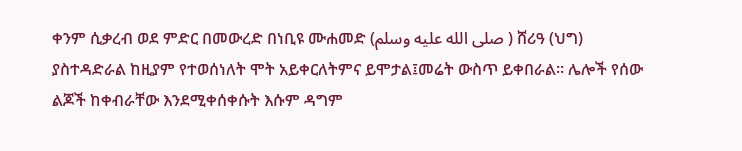ቀንም ሲቃረብ ወደ ምድር በመውረድ በነቢዩ ሙሐመድ (صلى الله عليه وسلم ) ሸሪዓ (ህግ) ያስተዳድራል ከዚያም የተወሰነለት ሞት አይቀርለትምና ይሞታል፤መሬት ውስጥ ይቀበራል። ሌሎች የሰው ልጆች ከቀብራቸው እንደሚቀሰቀሱት እሱም ዳግም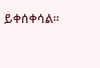ይቀሰቀሳል።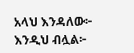አላህ እንዳለው፦
እንዲህ ብሏል፦